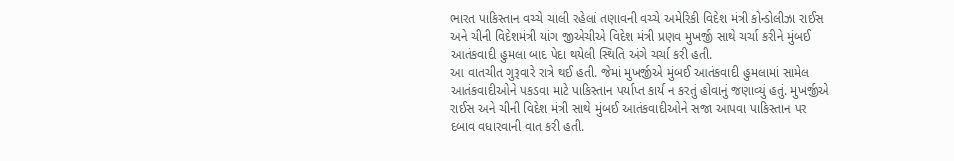ભારત પાકિસ્તાન વચ્ચે ચાલી રહેલાં તણાવની વચ્ચે અમેરિકી વિદેશ મંત્રી કોન્ડોલીઝા રાઈસ અને ચીની વિદેશમંત્રી યાંગ જીએચીએ વિદેશ મંત્રી પ્રણવ મુખર્જી સાથે ચર્ચા કરીને મુંબઈ આતંકવાદી હુમલા બાદ પેદા થયેલી સ્થિતિ અંગે ચર્ચા કરી હતી.
આ વાતચીત ગુરૂવારે રાત્રે થઈ હતી. જેમાં મુખર્જીએ મુંબઈ આતંકવાદી હુમલામાં સામેલ આતંકવાદીઓને પકડવા માટે પાકિસ્તાન પર્યાપ્ત કાર્ય ન કરતું હોવાનું જણાવ્યું હતું. મુખર્જીએ રાઈસ અને ચીની વિદેશ મંત્રી સાથે મુંબઈ આતંકવાદીઓને સજા આપવા પાકિસ્તાન પર દબાવ વધારવાની વાત કરી હતી.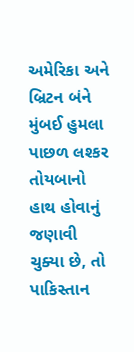અમેરિકા અને બ્રિટન બંને મુંબઈ હુમલા પાછળ લશ્કર તોયબાનો હાથ હોવાનું જણાવી ચુક્યા છે, તો પાકિસ્તાન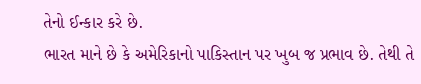તેનો ઈન્કાર કરે છે.
ભારત માને છે કે અમેરિકાનો પાકિસ્તાન પર ખુબ જ પ્રભાવ છે. તેથી તે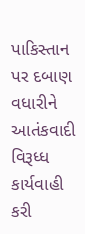પાકિસ્તાન પર દબાણ વધારીને આતંકવાદી વિરૂધ્ધ કાર્યવાહી કરી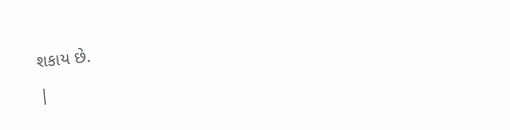શકાય છે.
|